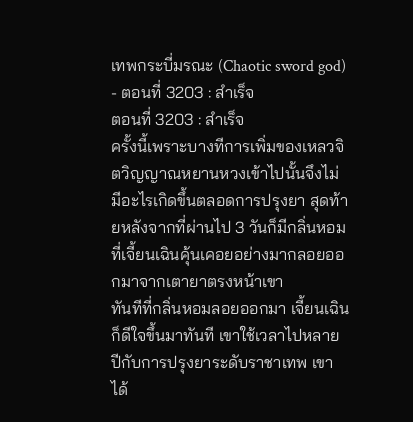เทพกระบี่มรณะ (Chaotic sword god) - ตอนที่ 3203 : สำเร็จ
ตอนที่ 3203 : สำเร็จ
ครั้งนี้เพราะบางทีการเพิ่มของเหลวจิตวิญญาณหยานหวงเข้าไปนั้นจึงไม่มีอะไรเกิดขึ้นตลอดการปรุงยา สุดท้ายหลังจากที่ผ่านไป 3 วันก็มีกลิ่นหอมที่เจี้ยนเฉินคุ้นเคอยอย่างมากลอยออกมาจากเตายาตรงหน้าเขา
ทันทีที่กลิ่นหอมลอยออกมา เจี้ยนเฉินก็ดีใจขึ้นมาทันที เขาใช้เวลาไปหลายปีกับการปรุงยาระดับราชาเทพ เขาได้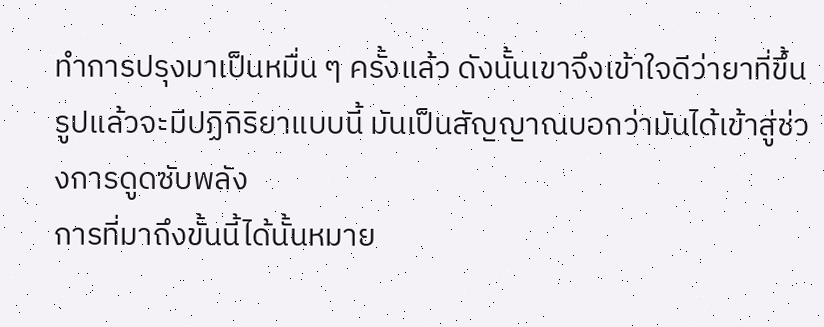ทำการปรุงมาเป็นหมื่น ๆ ครั้งแล้ว ดังนั้นเขาจึงเข้าใจดีว่ายาที่ขึ้นรูปแล้วจะมีปฏิกิริยาแบบนี้ มันเป็นสัญญาณบอกว่ามันได้เข้าสู่ช่วงการดูดซับพลัง
การที่มาถึงขั้นนี้ได้นั้นหมาย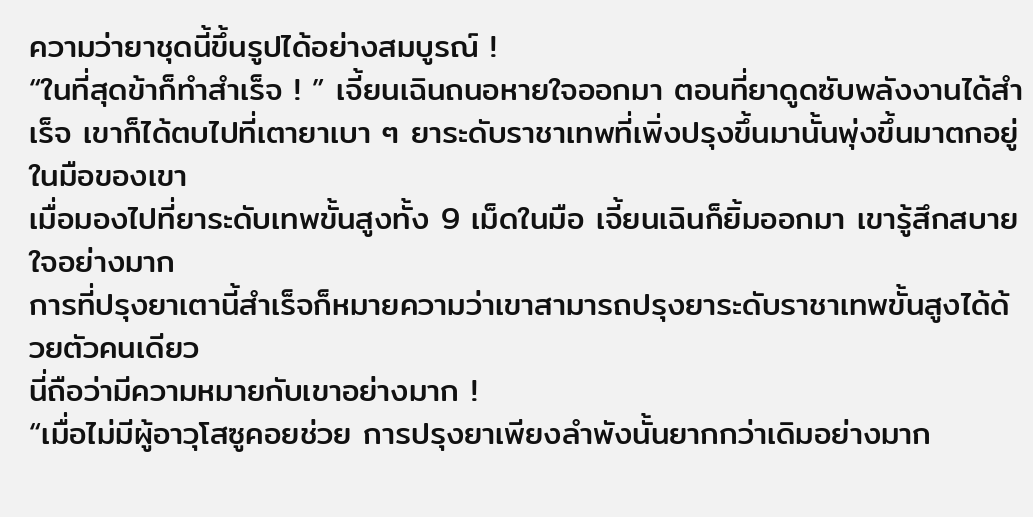ความว่ายาชุดนี้ขึ้นรูปได้อย่างสมบูรณ์ !
“ในที่สุดข้าก็ทำสำเร็จ ! ” เจี้ยนเฉินถนอหายใจออกมา ตอนที่ยาดูดซับพลังงานได้สำเร็จ เขาก็ได้ตบไปที่เตายาเบา ๆ ยาระดับราชาเทพที่เพิ่งปรุงขึ้นมานั้นพุ่งขึ้นมาตกอยู่ในมือของเขา
เมื่อมองไปที่ยาระดับเทพขั้นสูงทั้ง 9 เม็ดในมือ เจี้ยนเฉินก็ยิ้มออกมา เขารู้สึกสบายใจอย่างมาก
การที่ปรุงยาเตานี้สำเร็จก็หมายความว่าเขาสามารถปรุงยาระดับราชาเทพขั้นสูงได้ด้วยตัวคนเดียว
นี่ถือว่ามีความหมายกับเขาอย่างมาก !
“เมื่อไม่มีผู้อาวุโสซูคอยช่วย การปรุงยาเพียงลำพังนั้นยากกว่าเดิมอย่างมาก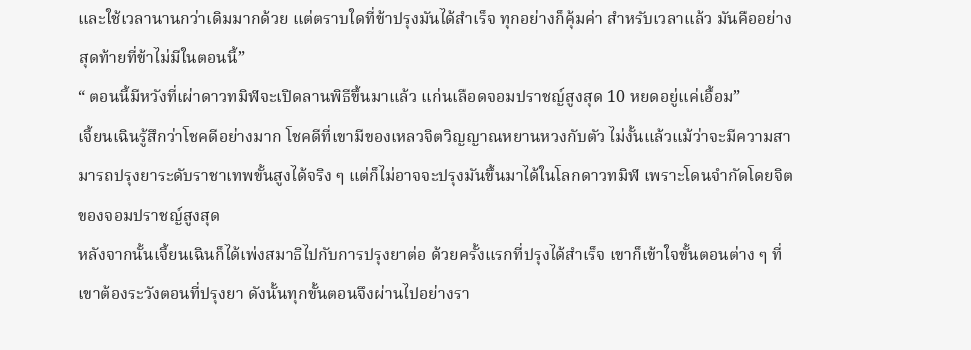และใช้เวลานานกว่าเดิมมากด้วย แต่ตราบใดที่ข้าปรุงมันได้สำเร็จ ทุกอย่างก็คุ้มค่า สำหรับเวลาแล้ว มันคืออย่างสุดท้ายที่ข้าไม่มีในตอนนี้”
“ ตอนนี้มีหวังที่เผ่าดาวทมิฬจะเปิดลานพิธีขึ้นมาแล้ว แก่นเลือดจอมปราชญ์สูงสุด 10 หยดอยู่แค่เอื้อม”
เจี้ยนเฉินรู้สึกว่าโชคดีอย่างมาก โชคดีที่เขามีของเหลวจิตวิญญาณหยานหวงกับตัว ไม่งั้นแล้วแม้ว่าจะมีความสามารถปรุงยาระดับราชาเทพขั้นสูงได้จริง ๆ แต่ก็ไม่อาจจะปรุงมันขึ้นมาได้ในโลกดาวทมิฬ เพราะโดนจำกัดโดยจิตของจอมปราชญ์สูงสุด
หลังจากนั้นเจี้ยนเฉินก็ได้เพ่งสมาธิไปกับการปรุงยาต่อ ด้วยครั้งแรกที่ปรุงได้สำเร็จ เขาก็เข้าใจขั้นตอนต่าง ๆ ที่เขาต้องระวังตอนที่ปรุงยา ดังนั้นทุกขั้นตอนจึงผ่านไปอย่างรา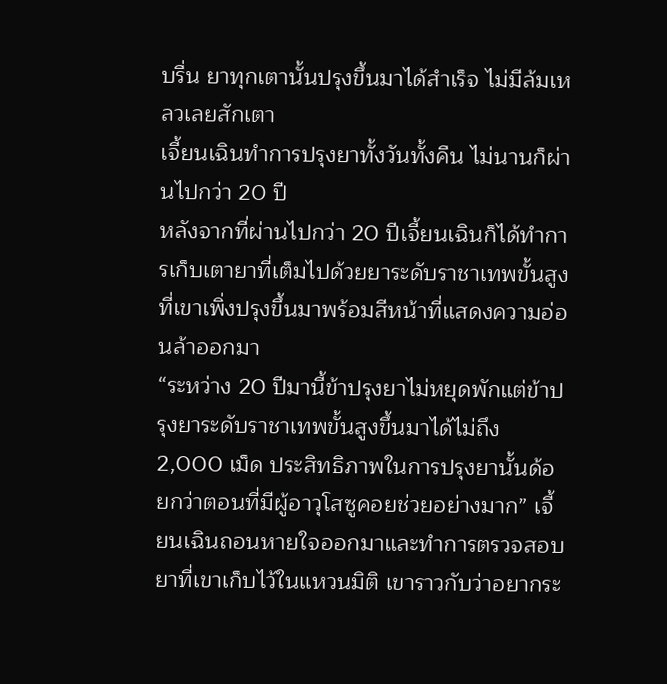บรื่น ยาทุกเตานั้นปรุงขึ้นมาได้สำเร็จ ไม่มีล้มเหลวเลยสักเตา
เจี้ยนเฉินทำการปรุงยาทั้งวันทั้งคืน ไม่นานก็ผ่านไปกว่า 20 ปี
หลังจากที่ผ่านไปกว่า 20 ปีเจี้ยนเฉินก็ได้ทำการเก็บเตายาที่เต็มไปด้วยยาระดับราชาเทพขั้นสูงที่เขาเพิ่งปรุงขึ้นมาพร้อมสีหน้าที่แสดงความอ่อนล้าออกมา
“ระหว่าง 20 ปีมานี้ข้าปรุงยาไม่หยุดพักแต่ข้าปรุงยาระดับราชาเทพขั้นสูงขึ้นมาได้ไม่ถึง 2,000 เม็ด ประสิทธิภาพในการปรุงยานั้นด้อยกว่าตอนที่มีผู้อาวุโสซูคอยช่วยอย่างมาก” เจี้ยนเฉินถอนหายใจออกมาและทำการตรวจสอบยาที่เขาเก็บไว้ในแหวนมิติ เขาราวกับว่าอยากระ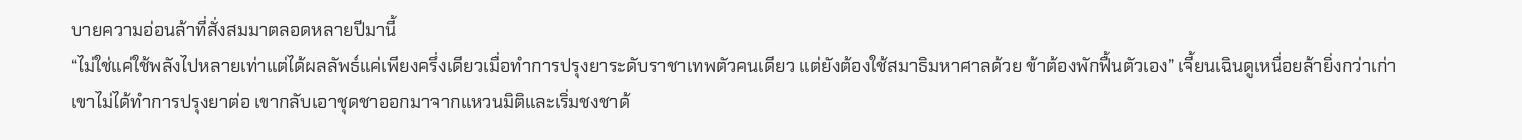บายความอ่อนล้าที่สั่งสมมาตลอดหลายปีมานี้
“ไม่ใช่แค่ใช้พลังไปหลายเท่าแต่ได้ผลลัพธ์แค่เพียงครึ่งเดียวเมื่อทำการปรุงยาระดับราชาเทพตัวคนเดียว แต่ยังต้องใช้สมาธิมหาศาลด้วย ข้าต้องพักฟื้นตัวเอง” เจี้ยนเฉินดูเหนื่อยล้ายิ่งกว่าเก่า เขาไม่ได้ทำการปรุงยาต่อ เขากลับเอาชุดชาออกมาจากแหวนมิติและเริ่มชงชาด้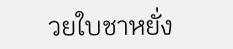วยใบชาหยั่ง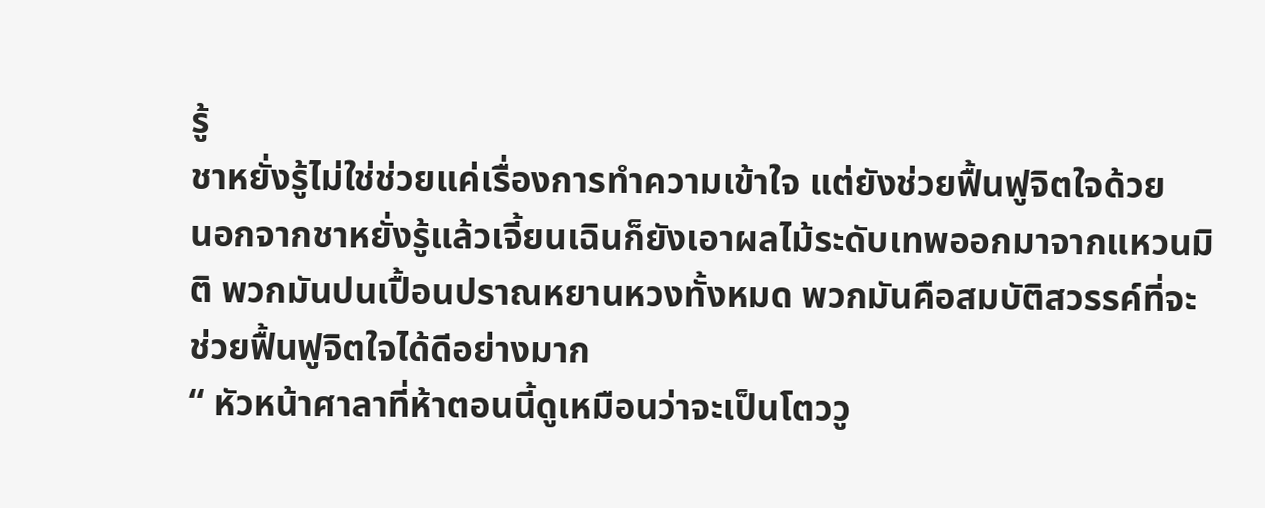รู้
ชาหยั่งรู้ไม่ใช่ช่วยแค่เรื่องการทำความเข้าใจ แต่ยังช่วยฟื้นฟูจิตใจด้วย
นอกจากชาหยั่งรู้แล้วเจี้ยนเฉินก็ยังเอาผลไม้ระดับเทพออกมาจากแหวนมิติ พวกมันปนเปื้อนปราณหยานหวงทั้งหมด พวกมันคือสมบัติสวรรค์ที่จะช่วยฟื้นฟูจิตใจได้ดีอย่างมาก
“ หัวหน้าศาลาที่ห้าตอนนี้ดูเหมือนว่าจะเป็นโตววู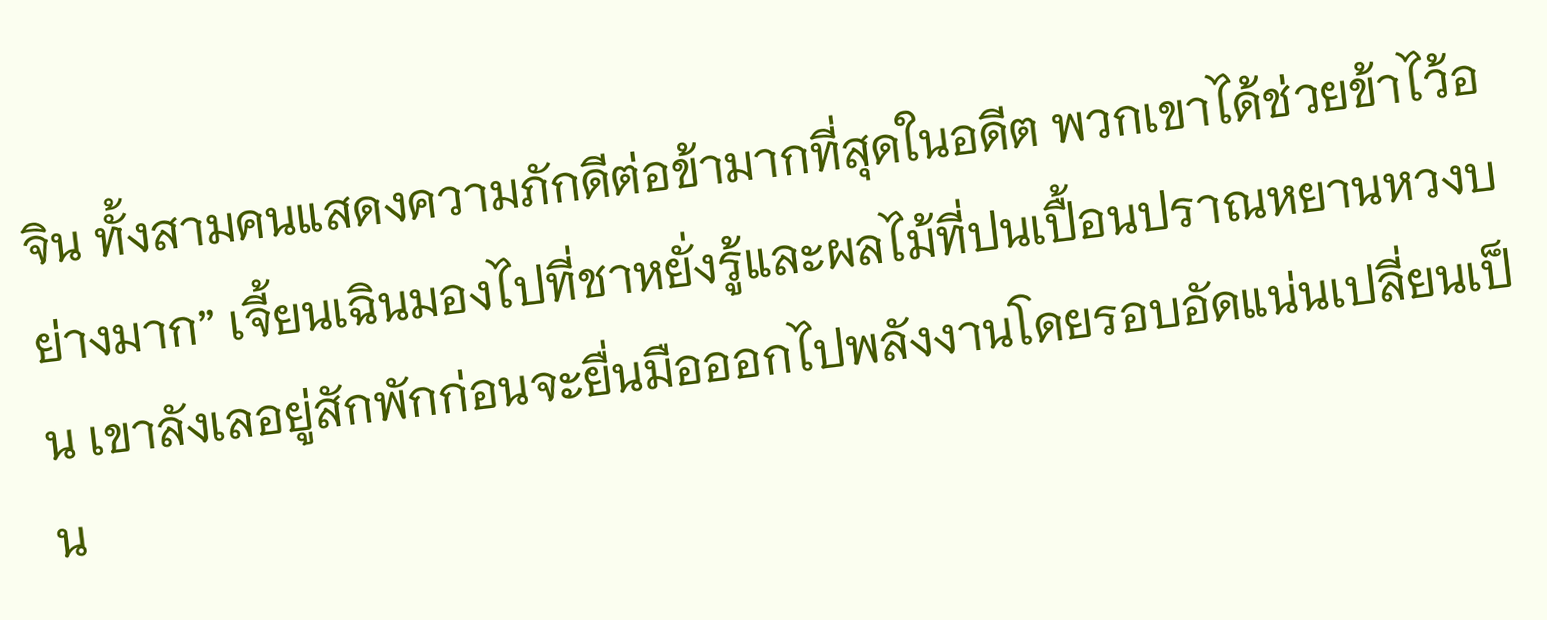จิน ทั้งสามคนแสดงความภักดีต่อข้ามากที่สุดในอดีต พวกเขาได้ช่วยข้าไว้อย่างมาก” เจี้ยนเฉินมองไปที่ชาหยั่งรู้และผลไม้ที่ปนเปื้อนปราณหยานหวงบน เขาลังเลอยู่สักพักก่อนจะยื่นมือออกไปพลังงานโดยรอบอัดแน่นเปลี่ยนเป็น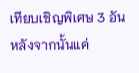เทียบเชิญพิเศษ 3 อัน หลังจากนั้นแค่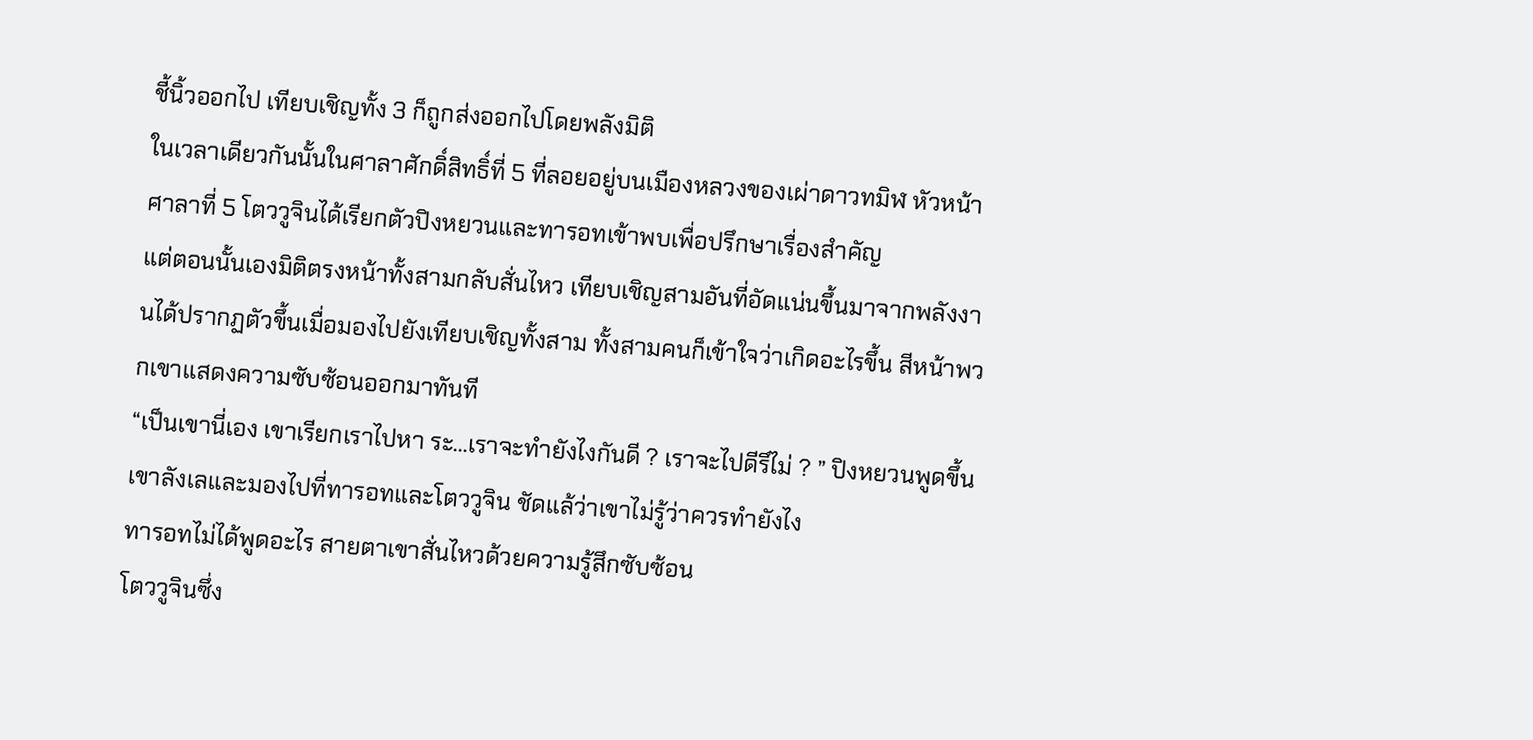ชี้นิ้วออกไป เทียบเชิญทั้ง 3 ก็ถูกส่งออกไปโดยพลังมิติ
ในเวลาเดียวกันนั้นในศาลาศักดิ์สิทธิ์ที่ 5 ที่ลอยอยู่บนเมืองหลวงของเผ่าดาวทมิฬ หัวหน้าศาลาที่ 5 โตววูจินได้เรียกตัวปิงหยวนและทารอทเข้าพบเพื่อปรึกษาเรื่องสำคัญ
แต่ตอนนั้นเองมิติตรงหน้าทั้งสามกลับสั่นไหว เทียบเชิญสามอันที่อัดแน่นขึ้นมาจากพลังงานได้ปรากฏตัวขึ้นเมื่อมองไปยังเทียบเชิญทั้งสาม ทั้งสามคนก็เข้าใจว่าเกิดอะไรขึ้น สีหน้าพวกเขาแสดงความซับซ้อนออกมาทันที
“เป็นเขานี่เอง เขาเรียกเราไปหา ระ…เราจะทำยังไงกันดี ? เราจะไปดีรึไม่ ? ” ปิงหยวนพูดขึ้น เขาลังเลและมองไปที่ทารอทและโตววูจิน ชัดแล้ว่าเขาไม่รู้ว่าควรทำยังไง
ทารอทไม่ได้พูดอะไร สายตาเขาสั่นไหวด้วยความรู้สึกซับซ้อน
โตววูจินซึ่ง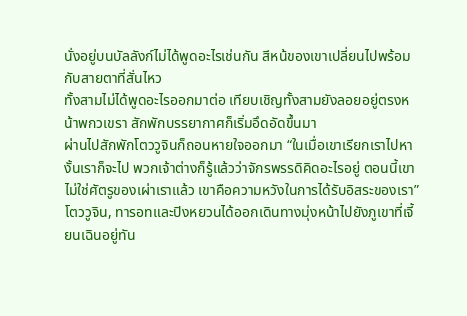นั่งอยู่บนบัลลังก์ไม่ได้พูดอะไรเช่นกัน สีหน้ของเขาเปลี่ยนไปพร้อมกับสายตาที่สั่นไหว
ทั้งสามไม่ได้พูดอะไรออกมาต่อ เทียบเชิญทั้งสามยังลอยอยู่ตรงหน้าพกวเขรา สักพักบรรยากาศก็เริ่มอึดอัดขึ้นมา
ผ่านไปสักพักโตววูจินก็ถอนหายใจออกมา “ในเมื่อเขาเรียกเราไปหา งั้นเราก็จะไป พวกเจ้าต่างก็รู้แล้วว่าจักรพรรดิคิดอะไรอยู่ ตอนนี้เขาไม่ใช่ศัตรูของเผ่าเราแล้ว เขาคือความหวังในการได้รับอิสระของเรา”
โตววูจิน, ทารอทและปิงหยวนได้ออกเดินทางมุ่งหน้าไปยังภูเขาที่เจี้ยนเฉินอยู่ทัน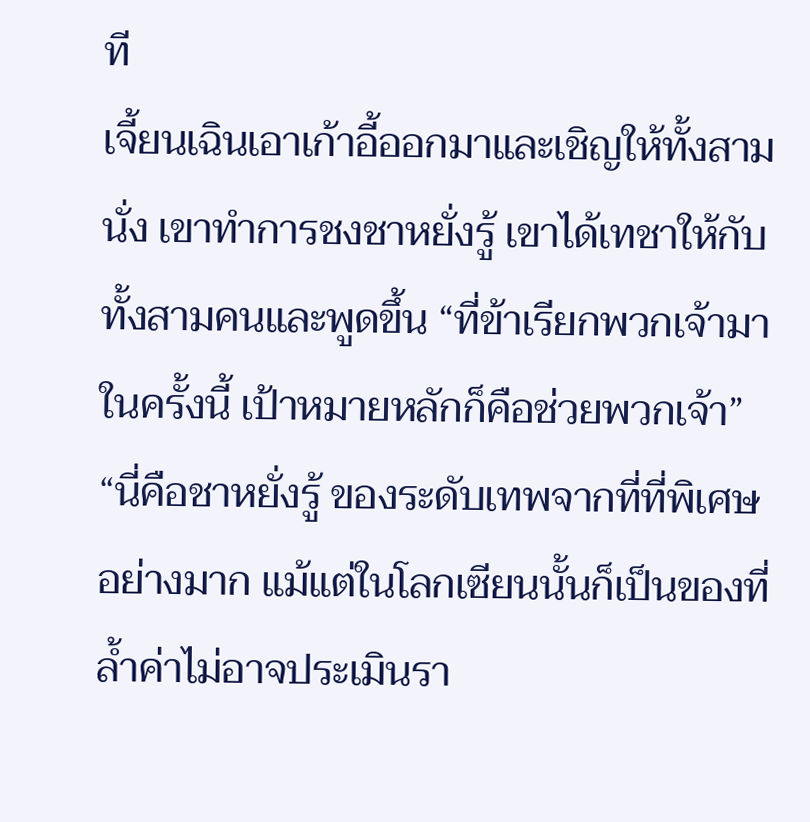ที
เจี้ยนเฉินเอาเก้าอี้ออกมาและเชิญให้ทั้งสามนั่ง เขาทำการชงชาหยั่งรู้ เขาได้เทชาให้กับทั้งสามคนและพูดขึ้น “ที่ข้าเรียกพวกเจ้ามาในครั้งนี้ เป้าหมายหลักก็คือช่วยพวกเจ้า”
“นี่คือชาหยั่งรู้ ของระดับเทพจากที่ที่พิเศษอย่างมาก แม้แต่ในโลกเซียนนั้นก็เป็นของที่ล้ำค่าไม่อาจประเมินรา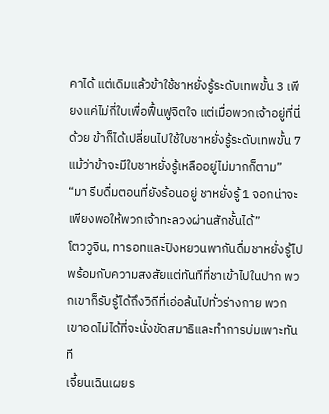คาได้ แต่เดิมแล้วข้าใช้ชาหยั่งรู้ระดับเทพขั้น 3 เพียงแค่ไม่กี่ใบเพื่อฟื้นฟูจิตใจ แต่เมื่อพวกเจ้าอยู่ที่นี่ด้วย ข้าก็ได้เปลี่ยนไปใช้ใบชาหยั่งรู้ระดับเทพขั้น 7 แม้ว่าข้าจะมีใบชาหยั่งรู้เหลืออยู่ไม่มากก็ตาม”
“มา รีบดื่มตอนที่ยังร้อนอยู่ ชาหยั่งรู้ 1 จอกน่าจะเพียงพอให้พวกเจ้าทะลวงผ่านสักชั้นได้”
โตววูจิน, ทารอทและปิงหยวนพากันดื่มชาหยั่งรู้ไปพร้อมกับความสงสัยแต่ทันทีที่ชาเข้าไปในปาก พวกเขาก็รับรู้ได้ถึงวิถีที่เอ่อล้นไปทั่วร่างกาย พวกเขาอดไม่ได้ที่จะนั่งขัดสมาธิและทำการบ่มเพาะทันที
เจี้ยนเฉินเผยร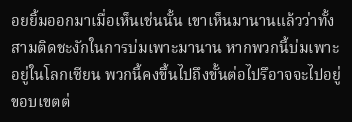อยยิ้มออกมาเมื่อเห็นเช่นนั้น เขาเห็นมานานแล้วว่าทั้งสามติดชะงักในการบ่มเพาะมานาน หากพวกนี้บ่มเพาะอยู่ในโลกเซียน พวกนี้คงขึ้นไปถึงขั้นต่อไปรึอาจจะไปอยู่ขอบเขตต่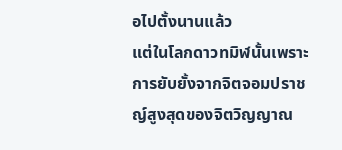อไปตั้งนานแล้ว
แต่ในโลกดาวทมิฬนั้นเพราะการยับยั้งจากจิตจอมปราชญ์สูงสุดของจิตวิญญาณ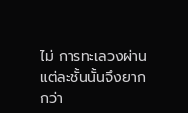ไม่ การทะเลวงผ่านแต่ละชั้นนั้นจึงยากกว่า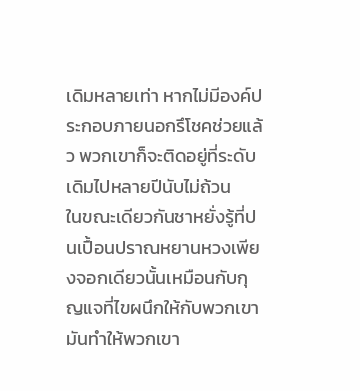เดิมหลายเท่า หากไม่มีองค์ประกอบภายนอกรึโชคช่วยแล้ว พวกเขาก็จะติดอยู่ที่ระดับเดิมไปหลายปีนับไม่ถ้วน
ในขณะเดียวกันชาหยั่งรู้ที่ปนเปื้อนปราณหยานหวงเพียงจอกเดียวนั้นเหมือนกับกุญแจที่ไขผนึกให้กับพวกเขา มันทำให้พวกเขา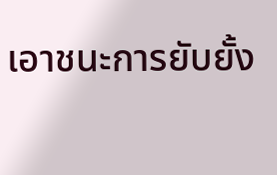เอาชนะการยับยั้ง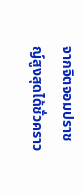จากจิตจอมปราชญ์สูงสุดได้ชั่วคราว